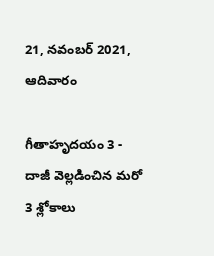21, నవంబర్ 2021, ఆదివారం

గీతాహృదయం 3 - దాజీ వెల్లడించిన మరో 3 శ్లోకాలు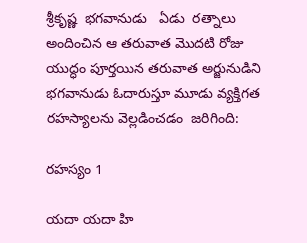శ్రీకృష్ణ  భగవానుడు   ఏడు  రత్నాలు అందించిన ఆ తరువాత మొదటి రోజు
యుద్ధం పూర్తయిన తరువాత అర్జునుడిని భగవానుడు ఓదారుస్తూ మూడు వ్యక్తిగత
రహస్యాలను వెల్లడించడం  జరిగింది:

రహస్యం 1

యదా యదా హి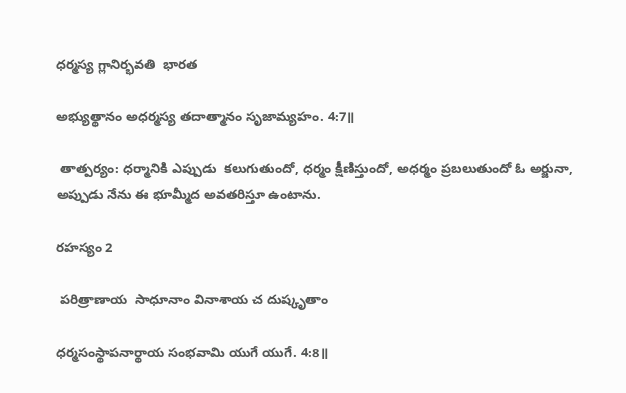ధర్మస్య గ్లానిర్భవతి  భారత

అభ్యుత్థానం అధర్మస్య తదాత్మానం సృజామ్యహం. 4:7॥

 తాత్పర్యం: ధర్మానికి ఎప్పుడు  కలుగుతుందో, ధర్మం క్షీణిస్తుందో, అధర్మం ప్రబలుతుందో ఓ అర్జునా, అప్పుడు నేను ఈ భూమ్మీద అవతరిస్తూ ఉంటాను.

రహస్యం 2

 పరిత్రాణాయ  సాధూనాం వినాశాయ చ దుష్కృతాం

ధర్మసంస్థాపనార్థాయ సంభవామి యుగే యుగే. 4:8॥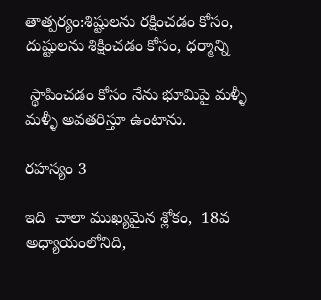తాత్పర్యం:శిష్టులను రక్షించడం కోసం, దుష్టులను శిక్షించడం కోసం, ధర్మాన్ని

 స్థాపించడం కోసం నేను భూమిపై మళ్ళీ  మళ్ళీ అవతరిస్తూ ఉంటాను.

రహస్యం 3

ఇది  చాలా ముఖ్యమైన శ్లోకం,  18వ  అధ్యాయంలోనిది,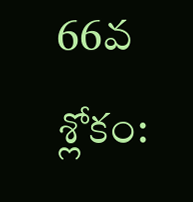66వ  శ్లోకం: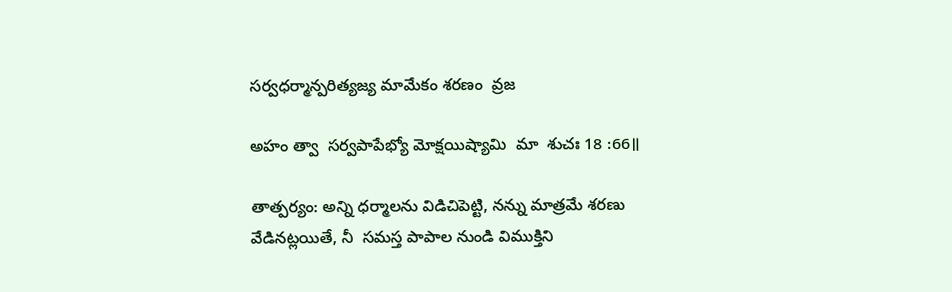సర్వధర్మాన్పరిత్యజ్య మామేకం శరణం  వ్రజ

అహం త్వా  సర్వపాపేభ్యో మోక్షయిష్యామి  మా  శుచః 18 :66॥

తాత్పర్యం: అన్ని ధర్మాలను విడిచిపెట్టి, నన్ను మాత్రమే శరణు వేడినట్లయితే, నీ  సమస్త పాపాల నుండి విముక్తిని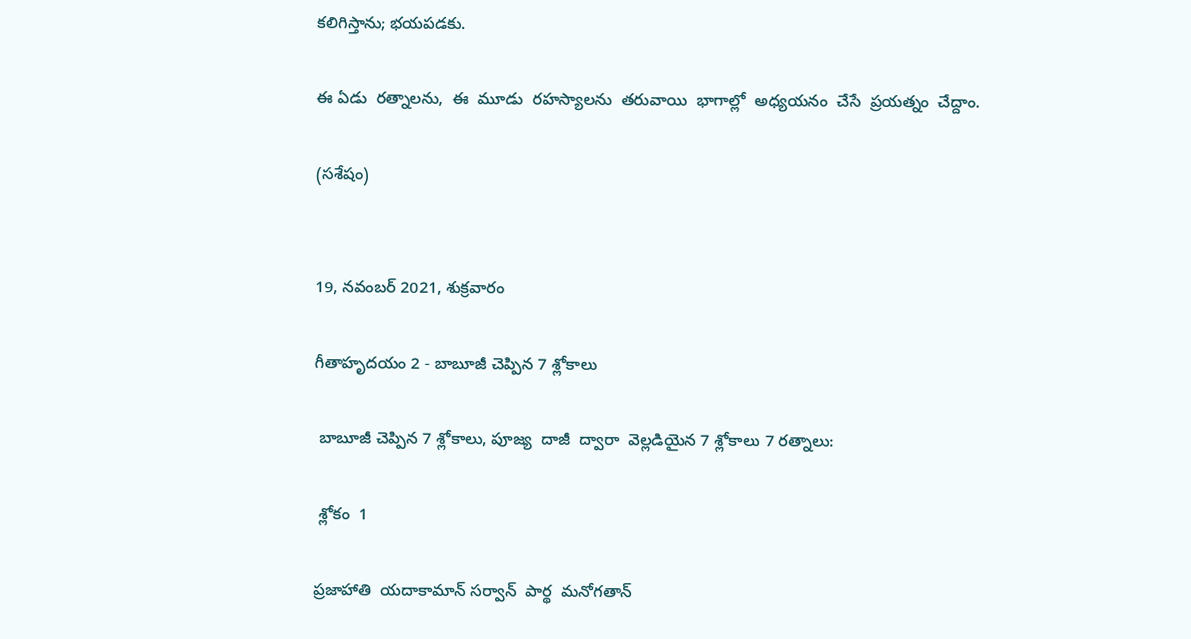కలిగిస్తాను; భయపడకు.

ఈ ఏడు  రత్నాలను,  ఈ  మూడు  రహస్యాలను  తరువాయి  భాగాల్లో  అధ్యయనం  చేసే  ప్రయత్నం  చేద్దాం.

(సశేషం)


19, నవంబర్ 2021, శుక్రవారం

గీతాహృదయం 2 - బాబూజీ చెప్పిన 7 శ్లోకాలు

 బాబూజీ చెప్పిన 7 శ్లోకాలు, పూజ్య  దాజీ  ద్వారా  వెల్లడియైన 7 శ్లోకాలు 7 రత్నాలు:

 శ్లోకం  1

ప్రజాహాతి  యదాకామాన్ సర్వాన్  పార్థ  మనోగతాన్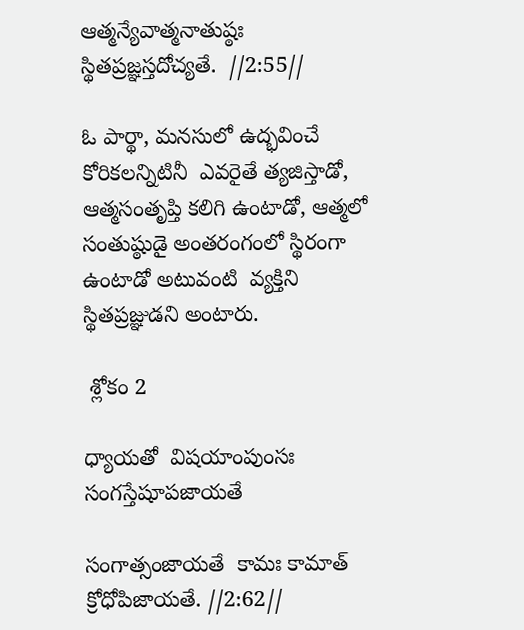ఆత్మన్యేవాత్మనాతుష్ఠః స్థితప్రజ్ఞస్తదోచ్యతే.  //2:55//

ఓ పార్థా, మనసులో ఉద్భవించే కోరికలన్నిటినీ  ఎవరైతే త్యజిస్తాడో, ఆత్మసంతృప్తి కలిగి ఉంటాడో, ఆత్మలో సంతుష్ఠుడై అంతరంగంలో స్థిరంగా ఉంటాడో అటువంటి  వ్యక్తిని స్థితప్రజ్ఞుడని అంటారు.

 శ్లోకం 2

ధ్యాయతో  విషయాంపుంసః సంగస్తేషూపజాయతే

సంగాత్సంజాయతే  కామః కామాత్ క్రోధోపిజాయతే. //2:62//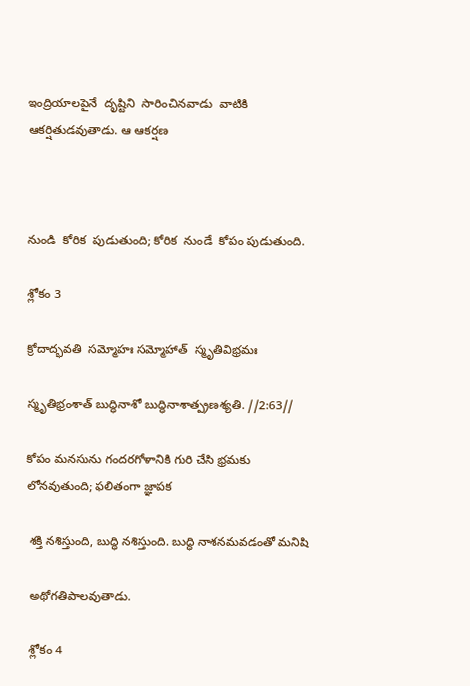ఇంద్రియాలపైనే  దృష్టిని  సారించినవాడు  వాటికి  ఆకర్షితుడవుతాడు. ఆ ఆకర్షణ



నుండి  కోరిక  పుడుతుంది; కోరిక  నుండే  కోపం పుడుతుంది.

శ్లోకం 3

క్రోదాద్భవతి  సమ్మోహః సమ్మోహాత్  స్మృతివిభ్రమః

స్మృతిభ్రంశాత్ బుద్ధినాశో బుద్ధినాశాత్ప్రణశ్యతి. //2:63//

కోపం మనసును గందరగోళానికి గురి చేసి భ్రమకు లోనవుతుంది; ఫలితంగా జ్ఞాపక

 శక్తి నశిస్తుంది, బుద్ధి నశిస్తుంది. బుద్ధి నాశనమవడంతో మనిషి

 అథోగతిపాలవుతాడు.

 శ్లోకం 4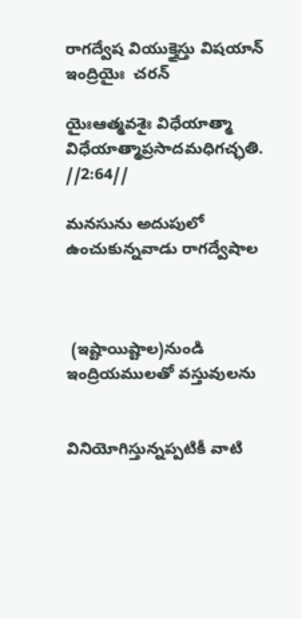రాగద్వేష వియుక్తైస్తు విషయాన్ ఇంద్రియైః  చరన్

యైఃఆత్మవశైః విధేయాత్మా విధేయాత్మాప్రసాదమధిగచ్ఛతి. //2:64//

మనసును అదుపులో ఉంచుకున్నవాడు రాగద్వేషాల



 (ఇష్టాయిష్టాల)నుండి ఇంద్రియములతో వస్తువులను


వినియోగిస్తున్నప్పటికీ వాటి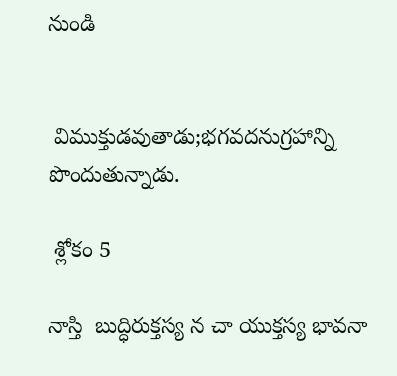నుండి


 విముక్తుడవుతాడు;భగవదనుగ్రహాన్ని పొందుతున్నాడు.

 శ్లోకం 5

నాస్తి  బుద్ధిరుక్తస్య న చా యుక్తస్య భావనా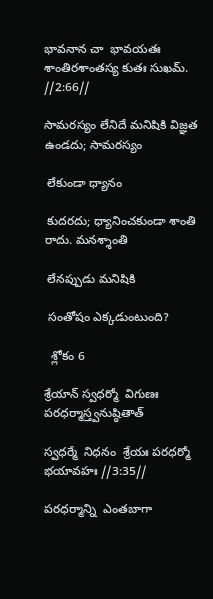భావనాన చా  భావయతః శాంతిరశాంతస్య కుతః సుఖమ్. //2:66//

సామరస్యం లేనిదే మనిషికి విజ్ఞత ఉండదు; సామరస్యం

 లేకుండా ధ్యానం

 కుదరదు; ధ్యానించకుండా శాంతి  రాదు. మనశ్శాంతి

 లేనప్పుడు మనిషికి

 సంతోషం ఎక్కడుంటుంది?

  శ్లోకం 6

శ్రేయాన్ స్వధర్మో  విగుణః పరధర్మాస్త్వనుష్ఠితాత్

స్వధర్మే  నిధనం  శ్రేయః పరధర్మో  భయావహః //3:35//

పరధర్మాన్ని  ఎంతబాగా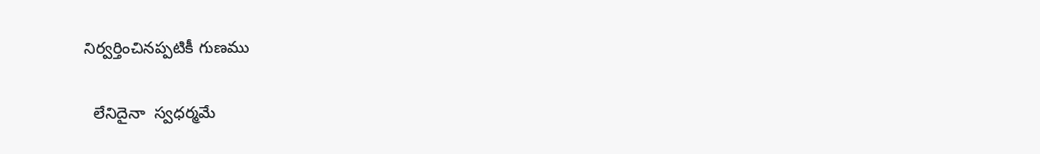నిర్వర్తించినప్పటికీ గుణము

  లేనిదైనా  స్వధర్మమే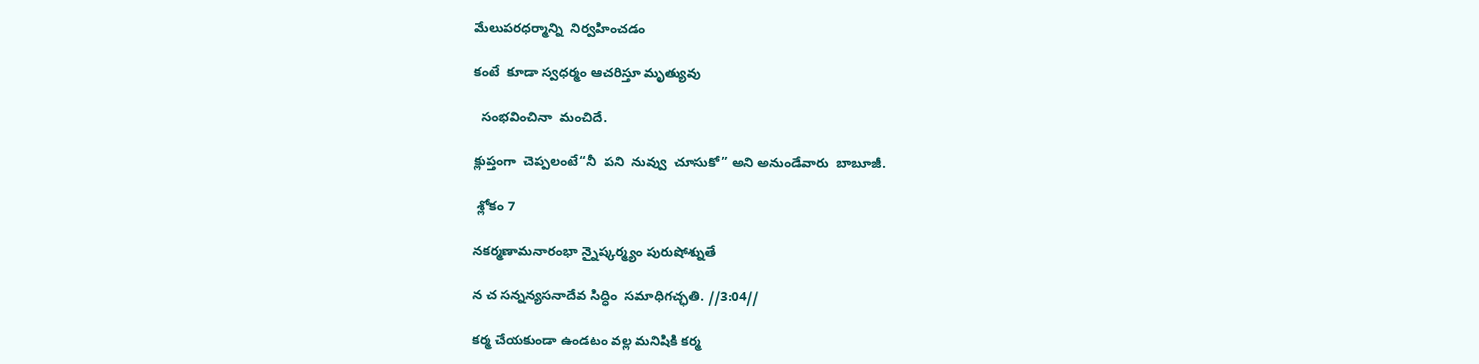మేలుపరధర్మాన్ని  నిర్వహించడం

కంటే  కూడా స్వధర్మం ఆచరిస్తూ మృత్యువు

  సంభవించినా  మంచిదే.

క్లుప్తంగా  చెప్పలంటే“నీ  పని  నువ్వు  చూసుకో” అని అనుండేవారు  బాబూజీ.

 శ్లోకం 7

నకర్మణామనారంభా న్నైష్కర్మ్యం పురుషోశ్నుతే

న చ సన్నన్యసనాదేవ సిద్ధిం  సమాధిగచ్ఛతి. //3:04//

కర్మ చేయకుండా ఉండటం వల్ల మనిషికి కర్మ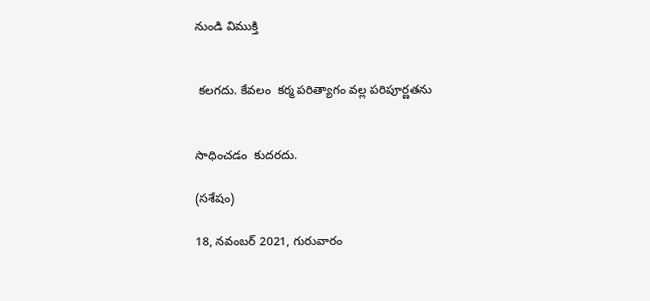నుండి విముక్తి


 కలగదు. కేవలం  కర్మ పరిత్యాగం వల్ల పరిపూర్ణతను


సాధించడం  కుదరదు.

(సశేషం)

18, నవంబర్ 2021, గురువారం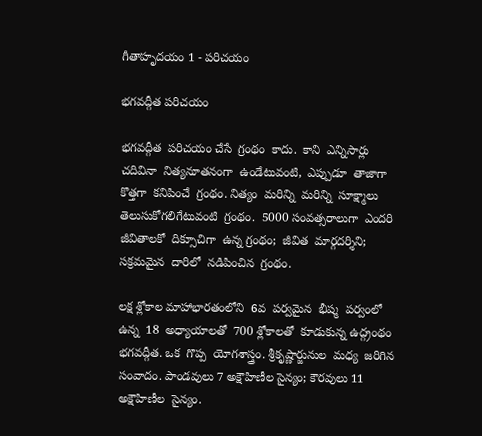గీతాహృదయం 1 - పరిచయం

భగవద్గీత పరిచయం

భగవద్గీత  పరిచయం చేసే  గ్రంథం  కాదు.  కాని  ఎన్నిసార్లు  చదివినా  నిత్యనూతనంగా  ఉండేటువంటి,  ఎప్పుడూ  తాజాగా  కొత్తగా  కనిపించే  గ్రంథం. నిత్యం  మరిన్ని  మరిన్ని  సూక్ష్మాలు  తెలుసుకోగలిగేటువంటి  గ్రంథం.  5000 సంవత్సరాలుగా  ఎందరి  జీవితాలకో  దిక్సూచిగా  ఉన్న గ్రంథం;  జీవిత  మార్గదర్శిని; సక్రమమైన  దారిలో  నడిపించిన  గ్రంథం.

లక్ష శ్లోకాల మాహాభారతంలోని  6వ  పర్వమైన  భీష్మ  పర్వంలో ఉన్న  18  అధ్యాయాలతో  700 శ్లోకాలతో  కూడుకున్న ఉద్గ్రంథం  భగవద్గీత. ఒక  గొప్ప  యోగశాస్త్రం. శ్రీకృష్ణార్జునుల  మధ్య  జరిగిన  సంవాదం. పాండవులు 7 అక్షౌహిణీల సైన్యం; కౌరవులు 11  అక్షౌహిణీల  సైన్యం.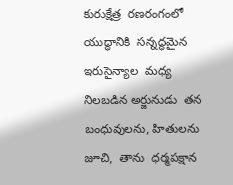కురుక్షేత్ర  రణరంగంలో యుద్ధానికి  సన్నద్ధమైన ఇరుసైన్యాల  మధ్య నిలబడిన అర్జునుడు  తన  బంధువులను, హితులను  జూచి,  తాను  ధర్మపక్షాన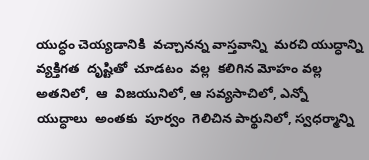యుద్ధం చెయ్యడానికి  వచ్చానన్న వాస్తవాన్ని  మరచి యుద్ధాన్ని  వ్యక్తిగత  దృష్టితో  చూడటం  వల్ల  కలిగిన మోహం వల్ల  అతనిలో,  ఆ  విజయునిలో, ఆ సవ్యసాచిలో, ఎన్నో  యుద్ధాలు  అంతకు  పూర్వం  గెలిచిన పార్థునిలో, స్వధర్మాన్ని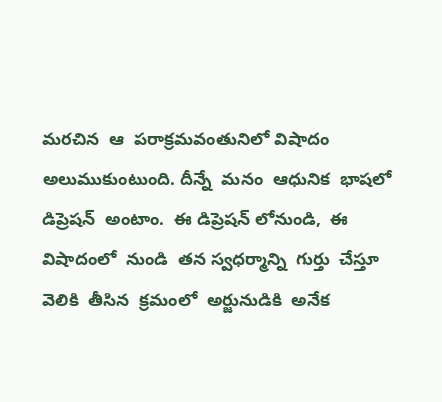మరచిన  ఆ  పరాక్రమవంతునిలో విషాదం  అలుముకుంటుంది. దీన్నే  మనం  ఆధునిక  భాషలో  డిప్రెషన్  అంటాం.  ఈ డిప్రెషన్ లోనుండి,  ఈ  విషాదంలో  నుండి  తన స్వధర్మాన్ని  గుర్తు  చేస్తూ వెలికి  తీసిన  క్రమంలో  అర్జునుడికి  అనేక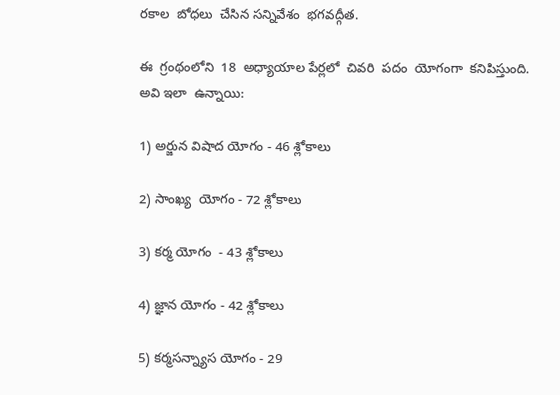రకాల  బోధలు  చేసిన సన్నివేశం  భగవద్గీత.

ఈ  గ్రంథంలోని  18  అధ్యాయాల పేర్లలో  చివరి  పదం  యోగంగా  కనిపిస్తుంది. అవి ఇలా  ఉన్నాయి:

1) అర్జున విషాద యోగం - 46 శ్లోకాలు

2) సాంఖ్య  యోగం - 72 శ్లోకాలు

3) కర్మ యోగం  - 43 శ్లోకాలు

4) జ్ఞాన యోగం - 42 శ్లోకాలు

5) కర్మసన్న్యాస యోగం - 29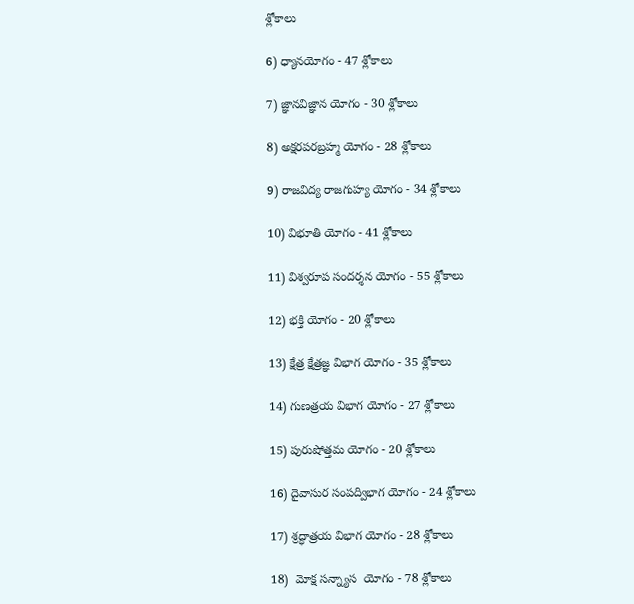శ్లోకాలు

6) ధ్యానయోగం - 47 శ్లోకాలు

7) జ్ఞానవిజ్ఞాన యోగం - 30 శ్లోకాలు

8) అక్షరపరబ్రహ్మ యోగం - 28 శ్లోకాలు

9) రాజవిద్య రాజగుహ్య యోగం - 34 శ్లోకాలు

10) విభూతి యోగం - 41 శ్లోకాలు

11) విశ్వరూప సందర్శన యోగం - 55 శ్లోకాలు

12) భక్తి యోగం - 20 శ్లోకాలు

13) క్షేత్ర క్షేత్రజ్ఞ విభాగ యోగం - 35 శ్లోకాలు

14) గుణత్రయ విభాగ యోగం - 27 శ్లోకాలు

15) పురుషోత్తమ యోగం - 20 శ్లోకాలు

16) దైవాసుర సంపద్విభాగ యోగం - 24 శ్లోకాలు

17) శ్రద్ధాత్రయ విభాగ యోగం - 28 శ్లోకాలు

18)  మోక్ష సన్న్యాస  యోగం - 78 శ్లోకాలు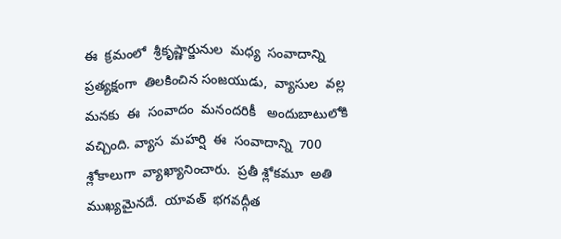ఈ  క్రమంలో  శ్రీకృష్ణార్జునుల  మధ్య  సంవాదాన్ని  ప్రత్యక్షంగా  తిలకించిన సంజయుడు,  వ్యాసుల  వల్ల  మనకు  ఈ  సంవాదం  మనందరికీ   అందుబాటులోకి  వచ్చింది. వ్యాస  మహర్షి  ఈ  సంవాదాన్ని  700  శ్లోకాలుగా  వ్యాఖ్యానించారు.  ప్రతీ శ్లోకమూ  అతి  ముఖ్యమైనదే.  యావత్  భగవద్గీత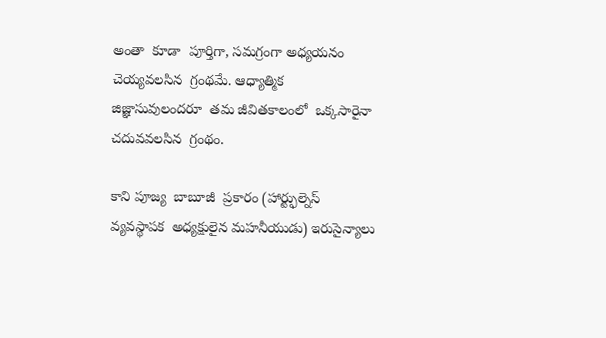అంతా  కూడా  పూర్తిగా, సమగ్రంగా అధ్యయనం చెయ్యవలసిన  గ్రంథమే. ఆధ్యాత్మిక  జిజ్ఞాసువులందరూ  తమ జీవితకాలంలో  ఒక్కసారైనా చదువవలసిన  గ్రంథం.

కాని పూజ్య  బాబూజీ  ప్రకారం (హార్ట్ఫుల్నెస్ వ్యవస్థాపక  అధ్యక్షులైన మహనీయుడు) ఇరుసైన్యాలు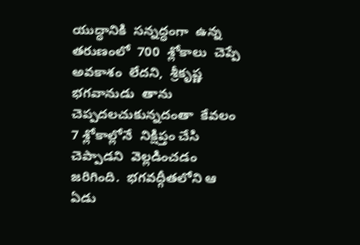యుద్ధానికి  సన్నద్ధంగా  ఉన్న తరుణంలో  700  శ్లోకాలు  చెప్పే అవకాశం  లేదని,  శ్రీకృష్ణ భగవానుడు  తాను  చెప్పదలచుకున్నదంతా  కేవలం  7 శ్లోకాల్లోనే  నిక్షిప్తం చేసి చెప్పాడని  వెల్లడించడం  జరిగింది.  భగవద్గీతలోని ఆ   ఏడు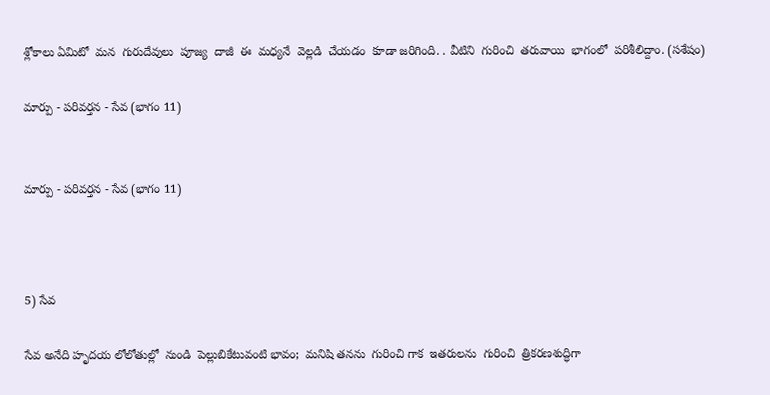శ్లోకాలు ఏమిటో  మన  గురుదేవులు  పూజ్య  దాజీ  ఈ  మధ్యనే  వెల్లడి  చేయడం  కూడా జరిగింది. . వీటిని  గురించి  తరువాయి  భాగంలో  పరిశీలిద్దాం. (సశేషం)

మార్పు - పరివర్తన - సేవ (భాగం 11)


మార్పు - పరివర్తన - సేవ (భాగం 11)



5) సేవ

సేవ అనేది హృదయ లోలోతుల్లో  నుండి  పెల్లుబికేటువంటి భావం;  మనిషి తనను  గురించి గాక  ఇతరులను  గురించి  త్రికరణశుద్ధిగా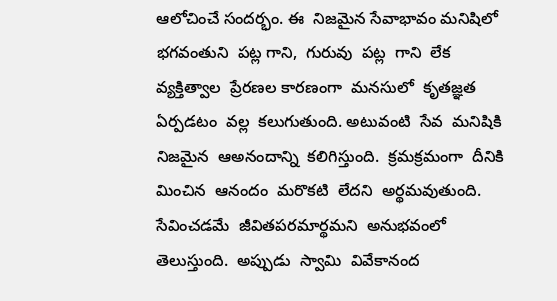ఆలోచించే సందర్భం. ఈ  నిజమైన సేవాభావం మనిషిలో  భగవంతుని  పట్ల గాని,  గురువు  పట్ల  గాని  లేక  వ్యక్తిత్వాల  ప్రేరణల కారణంగా  మనసులో  కృతజ్ఞత  ఏర్పడటం  వల్ల  కలుగుతుంది. అటువంటి  సేవ  మనిషికి  నిజమైన  ఆఅనందాన్ని  కలిగిస్తుంది.  క్రమక్రమంగా  దీనికి  మించిన  ఆనందం  మరొకటి  లేదని  అర్థమవుతుంది.  సేవించడమే  జీవితపరమార్థమని  అనుభవంలో  తెలుస్తుంది.  అప్పుడు  స్వామి  వివేకానంద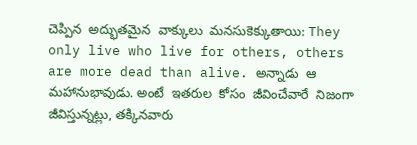చెప్పిన  అద్భుతమైన  వాక్కులు  మనసుకెక్కుతాయి: They only live who live for others, others are more dead than alive. అన్నాడు  ఆ  మహానుభావుడు. అంటే  ఇతరుల  కోసం  జీవించేవారే  నిజంగా  జీవిస్తున్నట్లు, తక్కినవారు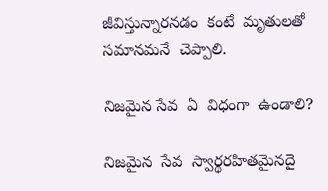జీవిస్తున్నారనడం  కంటే  మృతులతో  సమానమనే  చెప్పాలి.

నిజమైన సేవ  ఏ  విధంగా  ఉండాలి?

నిజమైన  సేవ  స్వార్థరహితమైనదై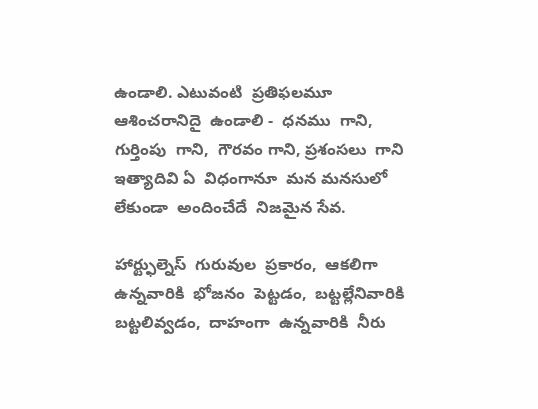ఉండాలి. ఎటువంటి  ప్రతిఫలమూ  ఆశించరానిదై  ఉండాలి -  ధనము  గాని, గుర్తింపు  గాని,  గౌరవం గాని, ప్రశంసలు  గాని ఇత్యాదివి ఏ  విధంగానూ  మన మనసులో  లేకుండా  అందించేదే  నిజమైన సేవ.

హార్ట్ఫుల్నెస్  గురువుల  ప్రకారం,  ఆకలిగా  ఉన్నవారికి  భోజనం  పెట్టడం,  బట్టల్లేనివారికి  బట్టలివ్వడం,  దాహంగా  ఉన్నవారికి  నీరు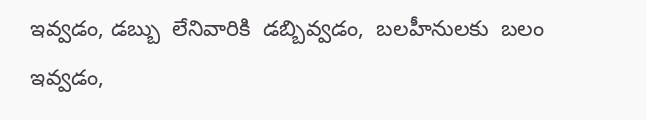ఇవ్వడం, డబ్బు  లేనివారికి  డబ్బివ్వడం,  బలహీనులకు  బలం  ఇవ్వడం,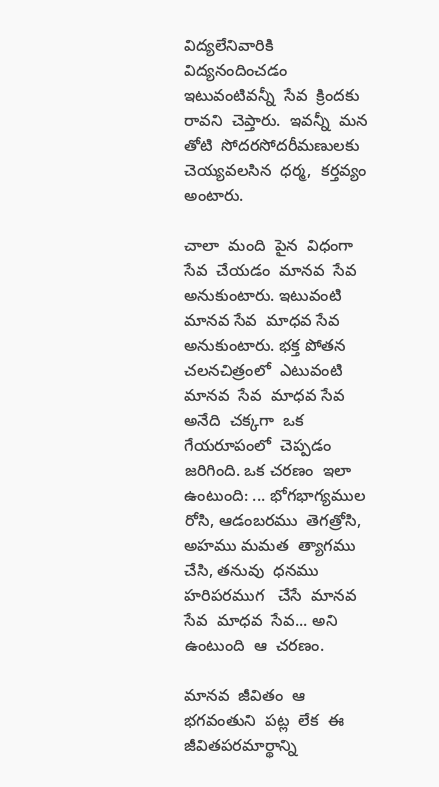విద్యలేనివారికి  విద్యనందించడం ఇటువంటివన్నీ  సేవ  క్రిందకు  రావని  చెప్తారు.  ఇవన్నీ  మన  తోటి  సోదరసోదరీమణులకు  చెయ్యవలసిన  ధర్మ,  కర్తవ్యం అంటారు.

చాలా  మంది  పైన  విధంగా  సేవ  చేయడం  మానవ  సేవ  అనుకుంటారు. ఇటువంటి  మానవ సేవ  మాధవ సేవ అనుకుంటారు. భక్త పోతన చలనచిత్రంలో  ఎటువంటి  మానవ  సేవ  మాధవ సేవ అనేది  చక్కగా  ఒక  గేయరూపంలో  చెప్పడం  జరిగింది. ఒక చరణం  ఇలా  ఉంటుంది: ... భోగభాగ్యముల రోసి, ఆడంబరము  తెగత్రోసి, అహము మమత  త్యాగము  చేసి, తనువు  ధనము  హరిపరముగ   చేసే  మానవ  సేవ  మాధవ  సేవ... అని  ఉంటుంది  ఆ  చరణం.

మానవ  జీవితం  ఆ  భగవంతుని  పట్ల  లేక  ఈ  జీవితపరమార్థాన్ని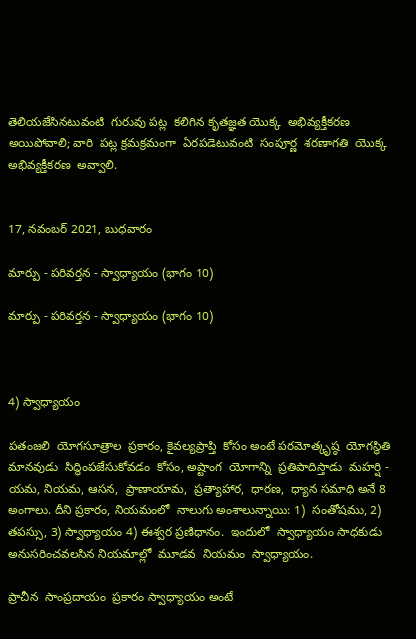తెలియజేసినటువంటి  గురువు పట్ల  కలిగిన కృతజ్ఞత యొక్క  అభివ్యక్తీకరణ  అయిపోవాలి; వారి  పట్ల క్రమక్రమంగా  ఏరపడెటువంటి  సంపూర్ణ  శరణాగతి  యొక్క  అభివ్యక్తీకరణ  అవ్వాలి.


17, నవంబర్ 2021, బుధవారం

మార్పు - పరివర్తన - స్వాధ్యాయం (భాగం 10)

మార్పు - పరివర్తన - స్వాధ్యాయం (భాగం 10)



4) స్వాధ్యాయం

పతంజలి  యోగసూత్రాల  ప్రకారం, కైవల్యప్రాప్తి  కోసం అంటే పరమోత్కృష్ఠ  యోగస్థితి మానవుడు  సిద్ధింపజేసుకోవడం  కోసం, అష్టాంగ  యోగాన్ని  ప్రతిపాదిస్తాడు  మహర్షి - యమ, నియమ, ఆసన,  ప్రాణాయామ,  ప్రత్యాహార,  ధారణ,  ధ్యాన సమాధి అనే 8 అంగాలు. దీని ప్రకారం, నియమంలో  నాలుగు అంశాలున్నాయి: 1)  సంతోషము, 2) తపస్సు, 3) స్వాధ్యాయం 4) ఈశ్వర ప్రణిధానం.  ఇందులో  స్వాధ్యాయం సాధకుడు  అనుసరించవలసిన నియమాల్లో  మూడవ  నియమం  స్వాధ్యాయం.

ప్రాచీన  సాంప్రదాయం  ప్రకారం స్వాధ్యాయం అంటే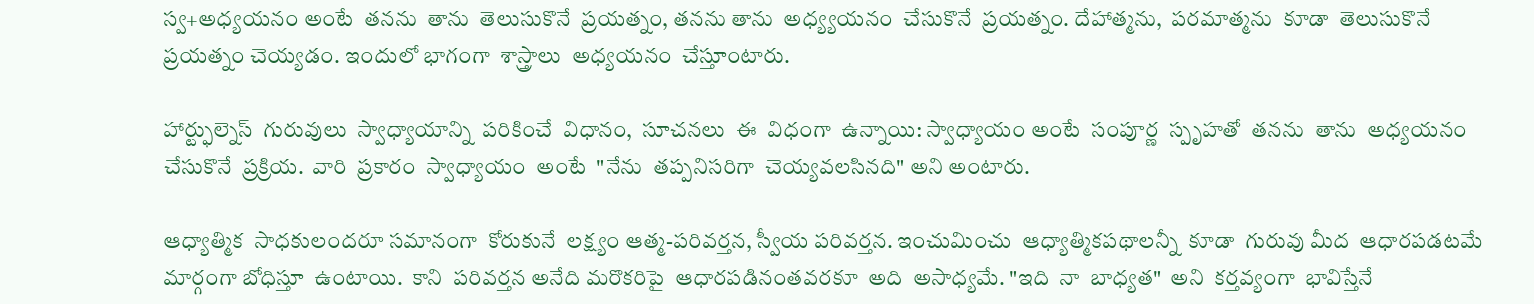స్వ+అధ్యయనం అంటే  తనను  తాను  తెలుసుకొనే  ప్రయత్నం, తనను తాను  అధ్య్యయనం  చేసుకొనే  ప్రయత్నం. దేహాత్మను,  పరమాత్మను  కూడా  తెలుసుకొనే  ప్రయత్నం చెయ్యడం. ఇందులో భాగంగా  శాస్త్రాలు  అధ్యయనం  చేస్తూంటారు.

హార్ట్ఫుల్నెస్  గురువులు  స్వాధ్యాయాన్ని  పరికించే  విధానం,  సూచనలు  ఈ  విధంగా  ఉన్నాయి: స్వాధ్యాయం అంటే  సంపూర్ణ  స్పృహతో  తనను  తాను  అధ్యయనం  చేసుకొనే  ప్రక్రియ.  వారి  ప్రకారం  స్వాధ్యాయం  అంటే  "నేను  తప్పనిసరిగా  చెయ్యవలసినది" అని అంటారు.

ఆధ్యాత్మిక  సాధకులందరూ సమానంగా  కోరుకునే  లక్ష్యం ఆత్మ-పరివర్తన, స్వీయ పరివర్తన. ఇంచుమించు  ఆధ్యాత్మికపథాలన్నీ  కూడా  గురువు మీద  ఆధారపడటమే  మార్గంగా బోధిస్తూ  ఉంటాయి.  కాని  పరివర్తన అనేది మరొకరిపై  ఆధారపడినంతవరకూ  అది  అసాధ్యమే. "ఇది  నా  బాధ్యత"  అని  కర్తవ్యంగా  భావిస్తేనే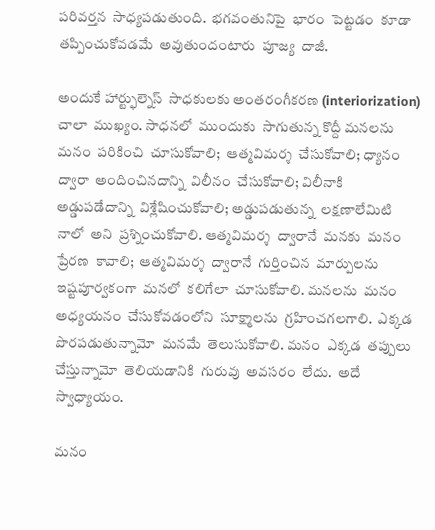పరివర్తన  సాధ్యపడుతుంది.  భగవంతునిపై  భారం  పెట్టడం  కూడా  తప్పించుకోవడమే  అవుతుందంటారు  పూజ్య  దాజీ.

అందుకే హార్ట్ఫుల్నెస్  సాధకులకు అంతరంగీకరణ (interiorization) చాలా  ముఖ్యం. సాధనలో  ముందుకు  సాగుతున్న కొద్దీ మనలను  మనం  పరికించి  చూసుకోవాలి;  ఆత్మవిమర్శ  చేసుకోవాలి; ధ్యానం  ద్వారా  అందించినదాన్ని  విలీనం  చేసుకోవాలి; విలీనాకి  అడ్డుపడేదాన్ని  విశ్లేషించుకోవాలి; అడ్డుపడుతున్న  లక్షణాలేమిటి  నాలో  అని  ప్రశ్నించుకోవాలి. ఆత్మవిమర్శ  ద్వారానే  మనకు  మనం  ప్రేరణ  కావాలి;  ఆత్మవిమర్శ  ద్వారానే  గుర్తించిన  మార్పులను  ఇష్టపూర్వకంగా  మనలో  కలిగేలా  చూసుకోవాలి. మనలను  మనం  అధ్యయనం  చేసుకోవడంలోని  సూక్ష్మాలను  గ్రహించగలగాలి.  ఎక్కడ  పొరపడుతున్నామో  మనమే  తెలుసుకోవాలి. మనం  ఎక్కడ  తప్పులు  చేస్తున్నామో  తెలియడానికి  గురువు  అవసరం  లేదు.  అదే  స్వాధ్యాయం.

మనం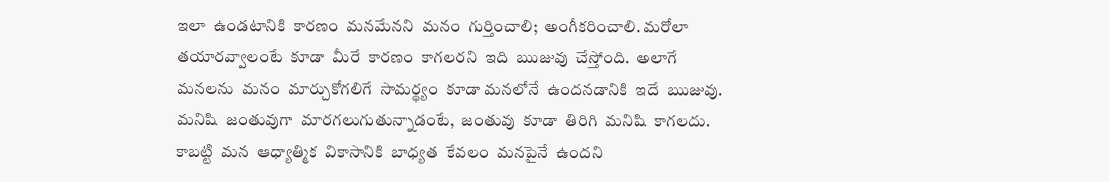ఇలా  ఉండటానికి  కారణం  మనమేనని  మనం  గుర్తించాలి;  అంగీకరించాలి. మరోలా  తయారవ్వాలంటే  కూడా  మీరే  కారణం  కాగలరని  ఇది  ఋజువు  చేస్తోంది.  అలాగే  మనలను  మనం  మార్చుకోగలిగే  సామర్థ్యం  కూడా మనలోనే  ఉందనడానికి  ఇదే  ఋజువు.  మనిషి  జంతువుగా  మారగలుగుతున్నాడంటే,  జంతువు  కూడా  తిరిగి  మనిషి  కాగలదు.  కాబట్టి  మన  ఆధ్యాత్మిక  వికాసానికి  బాధ్యత  కేవలం  మనపైనే  ఉందని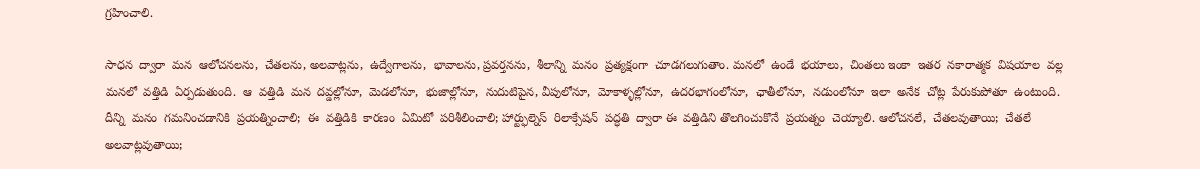గ్రహించాలి.

సాధన  ద్వారా  మన  ఆలోచనలను,  చేతలను, అలవాట్లను,  ఉద్వేగాలను,  భావాలను, ప్రవర్తనను,  శీలాన్ని  మనం  ప్రత్యక్షంగా  చూడగలుగుతాం. మనలో  ఉండే  భయాలు,  చింతలు ఇంకా  ఇతర  నకారాత్మక  విషయాల  వల్ల మనలో  వత్తిడి  ఏర్పడుతుంది.  ఆ  వత్తిడి  మన  దవ్డల్లోనూ,  మెడలోనూ,  భుజాల్లోనూ,  నుదుటిపైన, వీపులోనూ,  మోకాళ్ళల్లోనూ,  ఉదరభాగంలోనూ,  ఛాతీలోనూ,  నడుంలోనూ  ఇలా  అనేక  చోట్ల  పేరుకుపోతూ  ఉంటుంది.  దీన్ని  మనం  గమనించడానికి  ప్రయత్నించాలి;  ఈ  వత్తిడికి  కారణం  ఏమిటో  పరిశీలించాలి; హార్ట్ఫుల్నెస్  రిలాక్సేషన్  పద్ధతి  ద్వారా ఈ  వత్తిడిని తొలగించుకొనే  ప్రయత్నం  చెయ్యాలి. ఆలోచనలే,  చేతలవుతాయి;  చేతలే  అలవాట్లవుతాయి;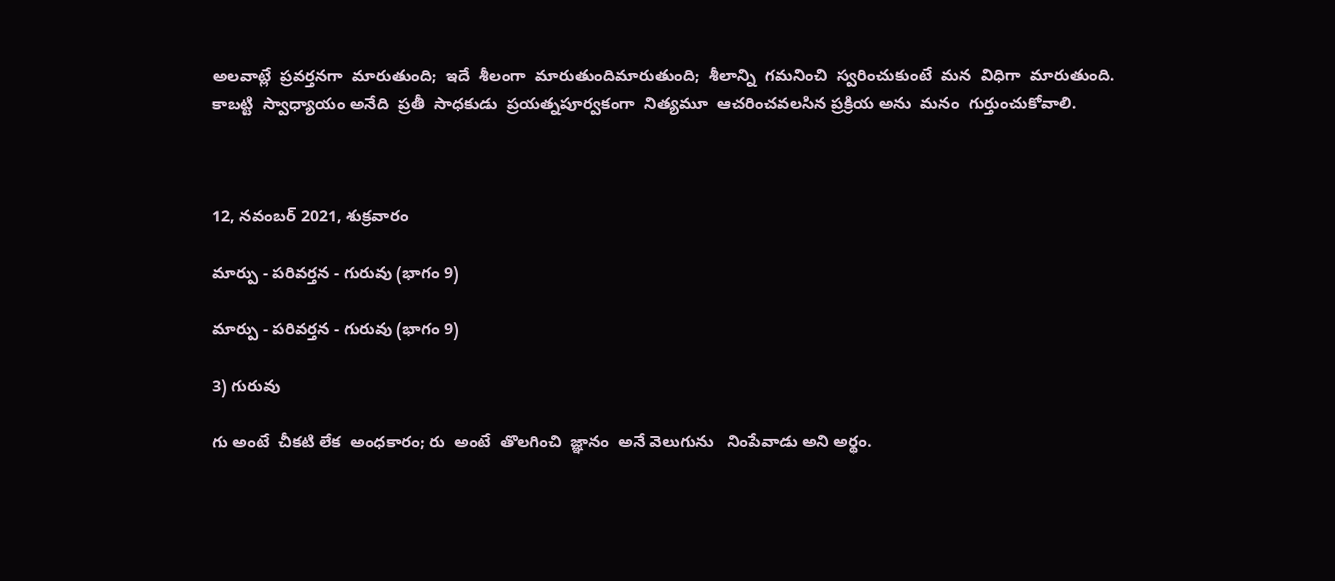అలవాట్లే  ప్రవర్తనగా  మారుతుంది;  ఇదే  శీలంగా  మారుతుందిమారుతుంది;  శీలాన్ని  గమనించి  స్వరించుకుంటే  మన  విధిగా  మారుతుంది. కాబట్టి  స్వాధ్యాయం అనేది  ప్రతీ  సాధకుడు  ప్రయత్నపూర్వకంగా  నిత్యమూ  ఆచరించవలసిన ప్రక్రియ అను  మనం  గుర్తుంచుకోవాలి.



12, నవంబర్ 2021, శుక్రవారం

మార్పు - పరివర్తన - గురువు (భాగం 9)

మార్పు - పరివర్తన - గురువు (భాగం 9)

3) గురువు

గు అంటే  చీకటి లేక  అంధకారం; రు  అంటే  తొలగించి  జ్ఞానం  అనే వెలుగును   నింపేవాడు అని అర్థం.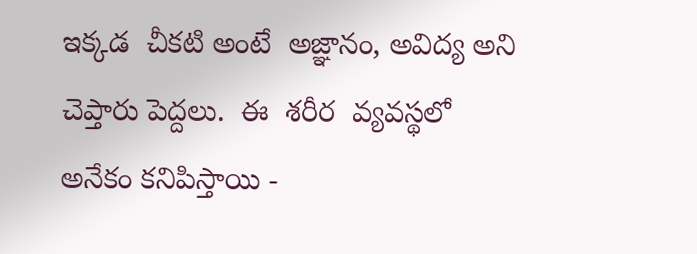ఇక్కడ  చీకటి అంటే  అజ్ఞానం, అవిద్య అని చెప్తారు పెద్దలు.  ఈ  శరీర  వ్యవస్థలో అనేకం కనిపిస్తాయి -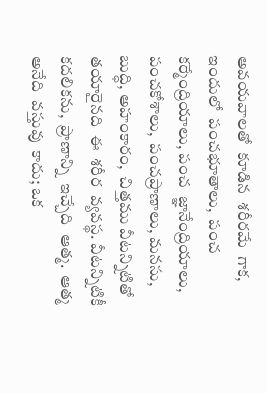అవయవాలతో  కూడిన  శరీరమే  గాక, ఇందులో  పంచభూతాలు,  పంచ కర్మేంద్రియాలు, పంచ  జ్ఞానేంద్రియాలు, పంచకోశాలు,  పంచప్రాణాలు, మనసు, బుద్ధి, అహంకారం,  చిత్తము వీటన్నిటితో  తయారైనది  ఈ  శరీర  వ్యవస్థ. వీటన్నిటికీ  కదలికను,  ప్రాణాన్ని  ఇచ్చేది  ఆత్మ.  ఆత్మ  అనేది  వస్తువు  కాదు; ఒక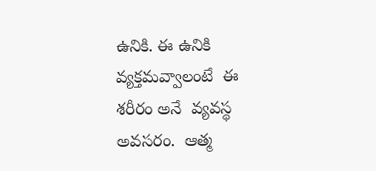ఉనికి. ఈ ఉనికి  వ్యక్తమవ్వాలంటే  ఈ  శరీరం అనే  వ్యవస్థ  అవసరం.  ఆత్మ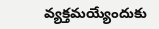వ్యక్తమయ్యేందుకు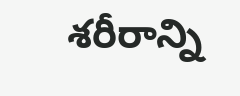శరీరాన్ని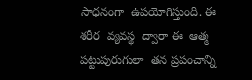సాధనంగా  ఉపయోగిస్తుంది. ఈ  శరీర  వ్యవస్థ  ద్వారా ఈ  ఆత్మ  పట్టుపురుగులా  తన ప్రపంచాన్ని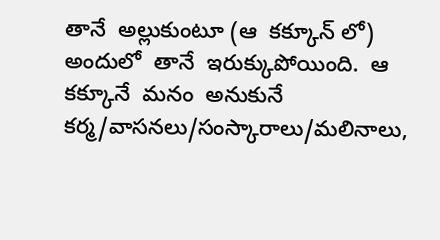తానే  అల్లుకుంటూ (ఆ  కక్కూన్ లో) అందులో  తానే  ఇరుక్కుపోయింది.  ఆ  కక్కూనే  మనం  అనుకునే  కర్మ/వాసనలు/సంస్కారాలు/మలినాలు,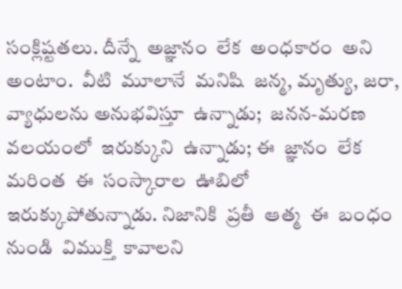సంక్లిష్టతలు. దీన్నే  అజ్ఞానం  లేక  అంధకారం  అని అంటాం.  వీటి  మూలానే  మనిషి  జన్మ, మృత్యు, జరా, వ్యాధులను అనుభవిస్తూ  ఉన్నాడు;  జనన-మరణ  వలయంలో  ఇరుక్కుని  ఉన్నాడు; ఈ  జ్ఞానం  లేక  మరింత  ఈ  సంస్కారాల  ఊబిలో  ఇరుక్కుపోతున్నాడు. నిజానికి  ప్రతీ  ఆత్మ  ఈ  బంధం  నుండి  విముక్తి  కావాలని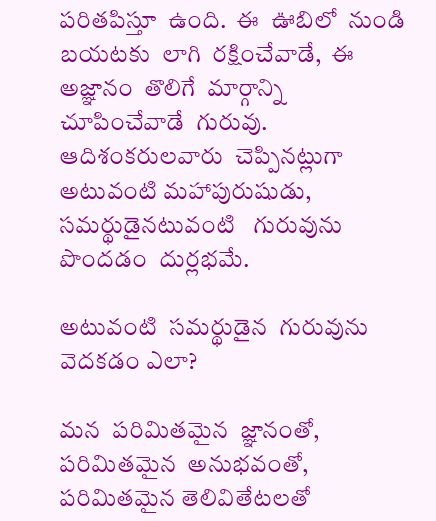పరితపిస్తూ  ఉంది.  ఈ  ఊబిలో  నుండి బయటకు  లాగి  రక్షించేవాడే,  ఈ  అజ్ఞానం  తొలిగే  మార్గాన్ని  చూపించేవాడే  గురువు. ఆదిశంకరులవారు  చెప్పినట్లుగా  అటువంటి మహాపురుషుడు,  సమర్థుడైనటువంటి   గురువును  పొందడం  దుర్లభమే.

అటువంటి  సమర్థుడైన  గురువును  వెదకడం ఎలా?

మన  పరిమితమైన  జ్ఞానంతో,  పరిమితమైన  అనుభవంతో,  పరిమితమైన తెలివితేటలతో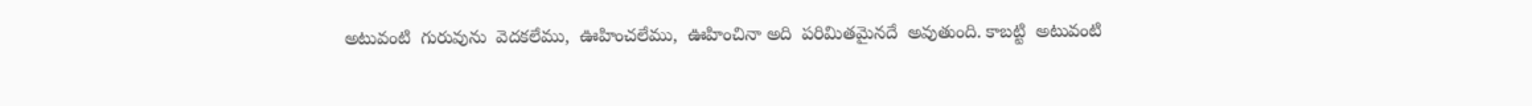అటువంటి  గురువును  వెదకలేము,  ఊహించలేము,  ఊహించినా అది  పరిమితమైనదే  అవుతుంది. కాబట్టి  అటువంటి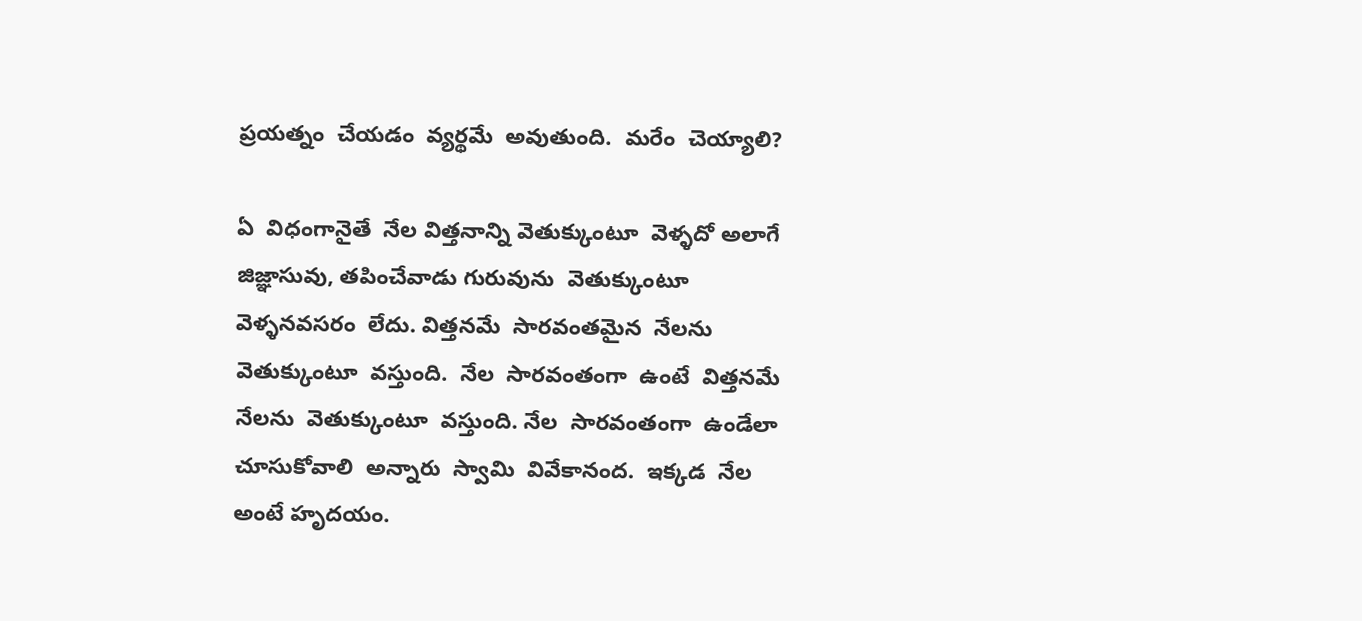ప్రయత్నం  చేయడం  వ్యర్థమే  అవుతుంది.  మరేం  చెయ్యాలి?

ఏ  విధంగానైతే  నేల విత్తనాన్ని వెతుక్కుంటూ  వెళ్ళదో అలాగే  జిజ్ఞాసువు, తపించేవాడు గురువును  వెతుక్కుంటూ  వెళ్ళనవసరం  లేదు. విత్తనమే  సారవంతమైన  నేలను  వెతుక్కుంటూ  వస్తుంది.  నేల  సారవంతంగా  ఉంటే  విత్తనమే  నేలను  వెతుక్కుంటూ  వస్తుంది. నేల  సారవంతంగా  ఉండేలా  చూసుకోవాలి  అన్నారు  స్వామి  వివేకానంద.  ఇక్కడ  నేల  అంటే హృదయం.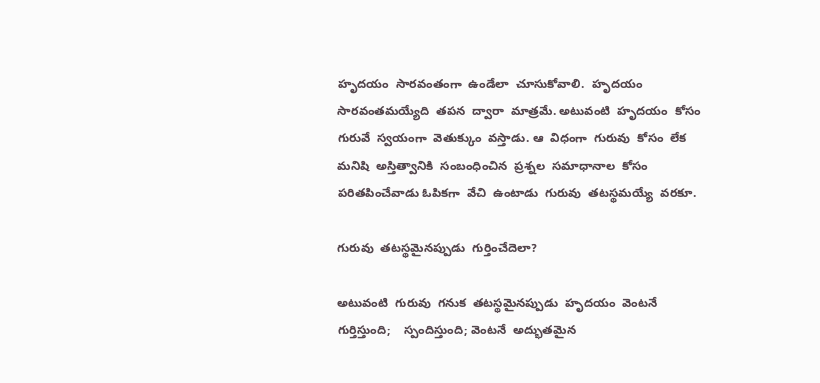హృదయం  సారవంతంగా  ఉండేలా  చూసుకోవాలి.  హృదయం  సారవంతమయ్యేది  తపన  ద్వారా  మాత్రమే. అటువంటి  హృదయం  కోసం  గురువే  స్వయంగా  వెతుక్కుం  వస్తాడు. ఆ  విధంగా  గురువు  కోసం  లేక  మనిషి  అస్తిత్వానికి  సంబంధించిన  ప్రశ్నల  సమాధానాల  కోసం  పరితపించేవాడు ఓపికగా  వేచి  ఉంటాడు  గురువు  తటస్థమయ్యే  వరకూ.

గురువు  తటస్థమైనప్పుడు  గుర్తించేదెలా?

అటువంటి  గురువు  గనుక  తటస్థమైనప్పుడు  హృదయం  వెంటనే  గుర్తిస్తుంది;    స్పందిస్తుంది; వెంటనే  అద్భుతమైన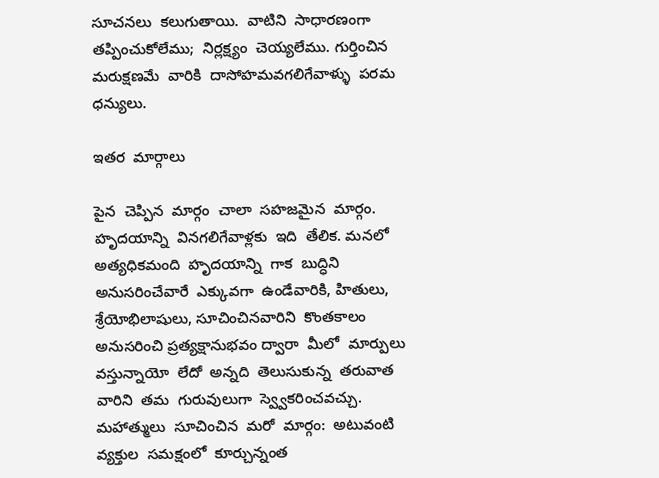సూచనలు  కలుగుతాయి.  వాటిని  సాధారణంగా  తప్పించుకోలేము;  నిర్లక్ష్యం  చెయ్యలేము. గుర్తించిన మరుక్షణమే  వారికి  దాసోహమవగలిగేవాళ్ళు  పరమ ధన్యులు.

ఇతర  మార్గాలు

పైన  చెప్పిన  మార్గం  చాలా  సహజమైన  మార్గం.  హృదయాన్ని  వినగలిగేవాళ్లకు  ఇది  తేలిక. మనలో  అత్యధికమంది  హృదయాన్ని  గాక  బుద్ధిని  అనుసరించేవారే  ఎక్కువగా  ఉండేవారికి, హితులు,  శ్రేయోభిలాషులు, సూచించినవారిని  కొంతకాలం  అనుసరించి ప్రత్యక్షానుభవం ద్వారా  మీలో  మార్పులు  వస్తున్నాయో  లేదో  అన్నది  తెలుసుకున్న  తరువాత వారిని  తమ  గురువులుగా  స్వ్వెకరించవచ్చు. మహాత్ములు  సూచించిన  మరో  మార్గం:  అటువంటి  వ్యక్తుల  సమక్షంలో  కూర్చున్నంత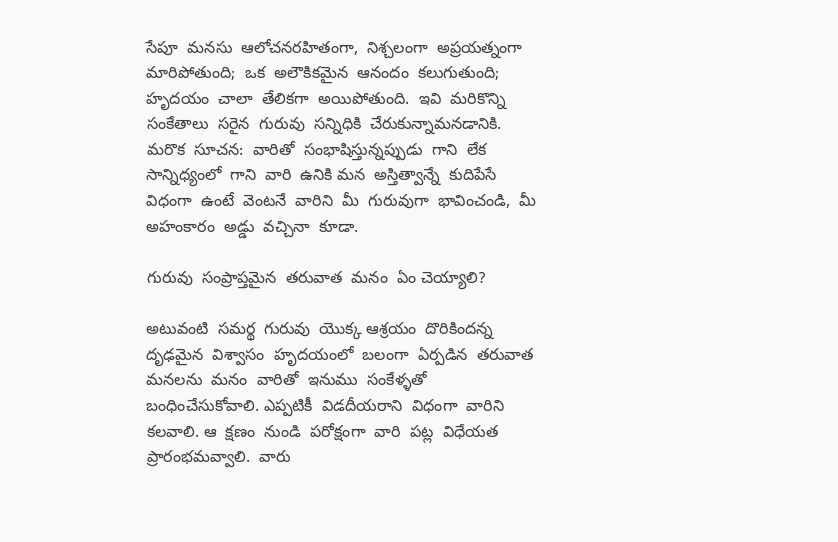సేపూ  మనసు  ఆలోచనరహితంగా,  నిశ్చలంగా  అప్రయత్నంగా  మారిపోతుంది;  ఒక  అలౌకికమైన  ఆనందం  కలుగుతుంది; హృదయం  చాలా  తేలికగా  అయిపోతుంది.  ఇవి  మరికొన్ని  సంకేతాలు  సరైన  గురువు  సన్నిధికి  చేరుకున్నామనడానికి. మరొక  సూచన:  వారితో  సంభాషిస్తున్నప్పుడు  గాని  లేక  సాన్నిధ్యంలో  గాని  వారి  ఉనికి మన  అస్తిత్వాన్నే  కుదిపేసే  విధంగా  ఉంటే  వెంటనే  వారిని  మీ  గురువుగా  భావించండి,  మీ  అహంకారం  అడ్డు  వచ్చినా  కూడా.

గురువు  సంప్రాప్తమైన  తరువాత  మనం  ఏం చెయ్యాలి?

అటువంటి  సమర్థ  గురువు  యొక్క ఆశ్రయం  దొరికిందన్న  దృఢమైన  విశ్వాసం  హృదయంలో  బలంగా  ఏర్పడిన  తరువాత మనలను  మనం  వారితో  ఇనుము  సంకేళ్ళతో  బంధించేసుకోవాలి. ఎప్పటికీ  విడదీయరాని  విధంగా  వారిని  కలవాలి. ఆ  క్షణం  నుండి  పరోక్షంగా  వారి  పట్ల  విధేయత  ప్రారంభమవ్వాలి.  వారు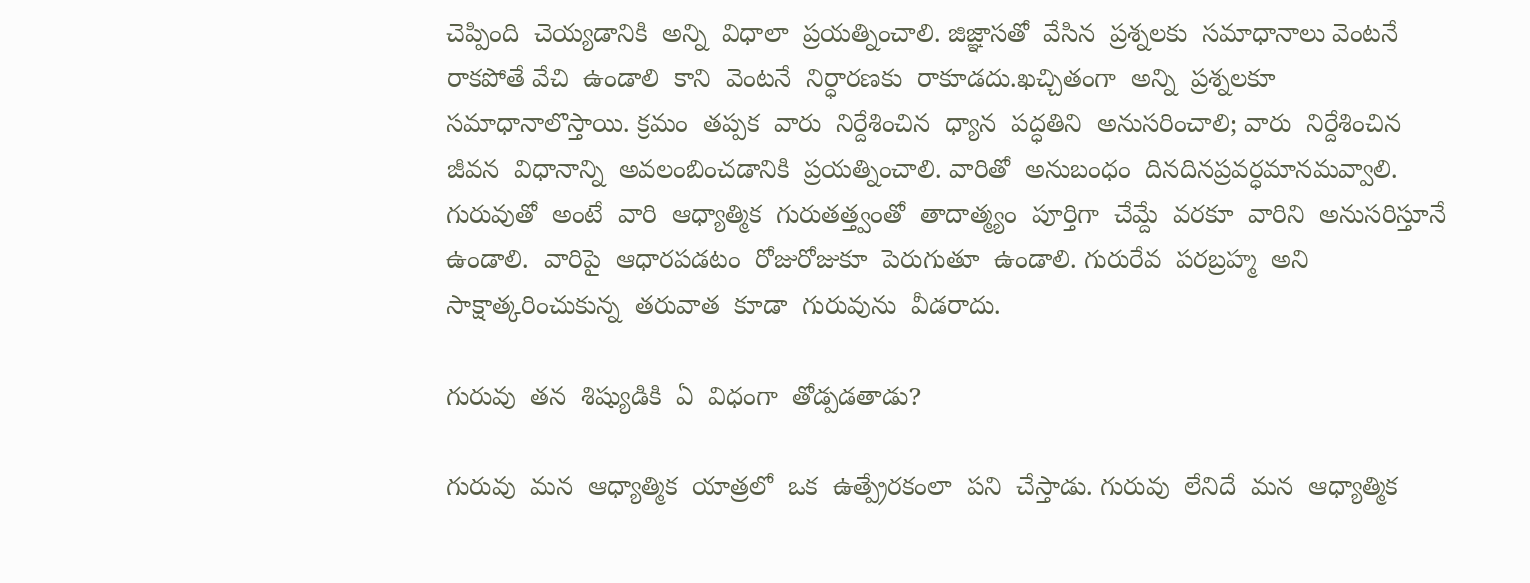చెప్పింది  చెయ్యడానికి  అన్ని  విధాలా  ప్రయత్నించాలి. జిజ్ఞాసతో  వేసిన  ప్రశ్నలకు  సమాధానాలు వెంటనే  రాకపోతే వేచి  ఉండాలి  కాని  వెంటనే  నిర్ధారణకు  రాకూడదు.ఖచ్చితంగా  అన్ని  ప్రశ్నలకూ  సమాధానాలొస్తాయి. క్రమం  తప్పక  వారు  నిర్దేశించిన  ధ్యాన  పద్ధతిని  అనుసరించాలి; వారు  నిర్దేశించిన  జీవన  విధానాన్ని  అవలంబించడానికి  ప్రయత్నించాలి. వారితో  అనుబంధం  దినదినప్రవర్ధమానమవ్వాలి. గురువుతో  అంటే  వారి  ఆధ్యాత్మిక  గురుతత్త్వంతో  తాదాత్మ్యం  పూర్తిగా  చేమ్దే  వరకూ  వారిని  అనుసరిస్తూనే  ఉండాలి.  వారిపై  ఆధారపడటం  రోజురోజుకూ  పెరుగుతూ  ఉండాలి. గురురేవ  పరబ్రహ్మ  అని  సాక్షాత్కరించుకున్న  తరువాత  కూడా  గురువును  వీడరాదు.

గురువు  తన  శిష్యుడికి  ఏ  విధంగా  తోడ్పడతాడు?

గురువు  మన  ఆధ్యాత్మిక  యాత్రలో  ఒక  ఉత్ప్రేరకంలా  పని  చేస్తాడు. గురువు  లేనిదే  మన  ఆధ్యాత్మిక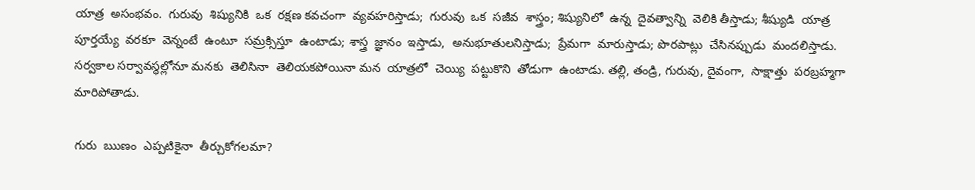యాత్ర  అసంభవం.  గురువు  శిష్యునికి  ఒక  రక్షణ కవచంగా  వ్యవహరిస్తాడు;  గురువు  ఒక  సజీవ  శాస్త్రం; శిష్యునిలో  ఉన్న  దైవత్వాన్ని  వెలికి తీస్తాడు; శీష్యుడి  యాత్ర  పూర్తయ్యే  వరకూ  వెన్నంటే  ఉంటూ  సమ్రక్సిస్తూ  ఉంటాడు; శాస్త్ర  జ్ఞానం  ఇస్తాడు,  అనుభూతులనిస్తాడు;  ప్రేమగా  మారుస్తాడు; పొరపాట్లు  చేసినప్పుడు  మందలిస్తాడు. సర్వకాల సర్వావస్థల్లోనూ మనకు  తెలిసినా  తెలియకపోయినా మన  యాత్రలో  చెయ్యి  పట్టుకొని  తోడుగా  ఉంటాడు. తల్లి, తండ్రి, గురువు, దైవంగా,  సాక్షాత్తు  పరబ్రహ్మగా  మారిపోతాడు.

గురు  ఋణం  ఎప్పటికైనా  తీర్చుకోగలమా?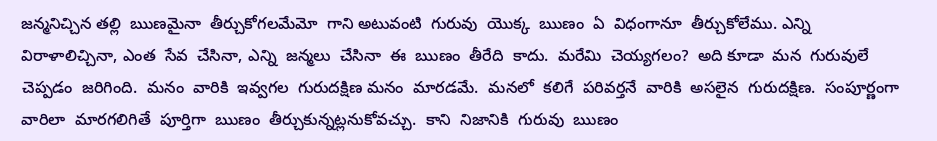జన్మనిచ్చిన తల్లి  ఋణమైనా  తీర్చుకోగలమేమో  గాని అటువంటి  గురువు  యొక్క  ఋణం  ఏ  విధంగానూ  తీర్చుకోలేము. ఎన్ని  విరాళాలిచ్చినా, ఎంత  సేవ  చేసినా, ఎన్ని  జన్మలు  చేసినా  ఈ  ఋణం  తీరేది  కాదు.  మరేమి  చెయ్యగలం?  అది కూడా  మన  గురువులే  చెప్పడం  జరిగింది.  మనం  వారికి  ఇవ్వగల  గురుదక్షిణ మనం  మారడమే.  మనలో  కలిగే  పరివర్తనే  వారికి  అసలైన  గురుదక్షిణ.  సంపూర్ణంగా  వారిలా  మారగలిగితే  పూర్తిగా  ఋణం  తీర్చుకున్నట్లనుకోవచ్చు.  కాని  నిజానికి  గురువు  ఋణం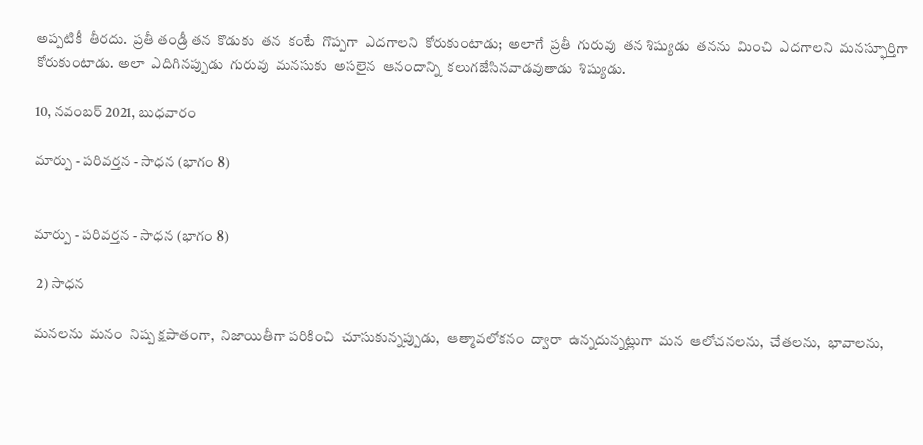అప్పటికీ  తీరదు.  ప్రతీ తండ్రీ తన  కొడుకు  తన  కంటే  గొప్పగా  ఎదగాలని  కోరుకుంటాడు;  అలాగే  ప్రతీ  గురువు  తన శిష్యుడు  తనను  మించి  ఎదగాలని  మనస్ఫూర్తిగా  కోరుకుంటాడు. అలా  ఎదిగినప్పుడు  గురువు  మనసుకు  అసలైన  ఆనందాన్ని  కలుగజేసినవాడవుతాడు  శిష్యుడు.

10, నవంబర్ 2021, బుధవారం

మార్పు - పరివర్తన - సాధన (భాగం 8)


మార్పు - పరివర్తన - సాధన (భాగం 8)

 2) సాధన

మనలను  మనం  నిష్ప క్షపాతంగా,  నిజాయితీగా పరికించి  చూసుకున్నప్పుడు,  ఆత్మావలోకనం  ద్వారా  ఉన్నదున్నట్లుగా  మన  ఆలోచనలను,  చేతలను,  భావాలను,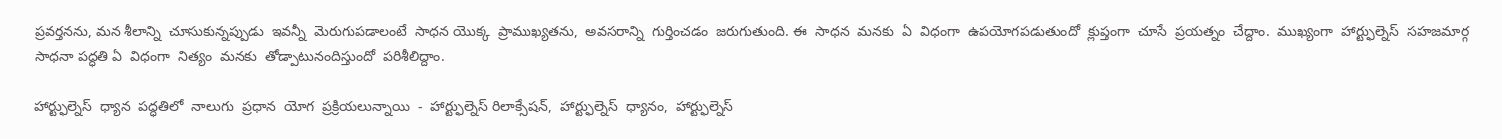ప్రవర్తనను, మన శీలాన్ని  చూసుకున్నప్పుడు  ఇవన్నీ  మెరుగుపడాలంటే  సాధన యొక్క  ప్రాముఖ్యతను,  అవసరాన్ని  గుర్తించడం  జరుగుతుంది. ఈ  సాధన  మనకు  ఏ  విధంగా  ఉపయోగపడుతుందో  క్లుప్తంగా  చూసే  ప్రయత్నం  చేద్దాం.  ముఖ్యంగా  హార్ట్ఫుల్నెస్  సహజమార్గ సాధనా పద్ధతి ఏ  విధంగా  నిత్యం  మనకు  తోడ్పాటునందిస్తుందో  పరిశీలిద్దాం.

హార్ట్ఫుల్నెస్  ధ్యాన  పద్ధతిలో  నాలుగు  ప్రధాన  యోగ  ప్రక్రియలున్నాయి  -  హార్ట్ఫుల్నెస్ రిలాక్సేషన్,  హార్ట్ఫుల్నెస్  ధ్యానం,  హార్ట్ఫుల్నెస్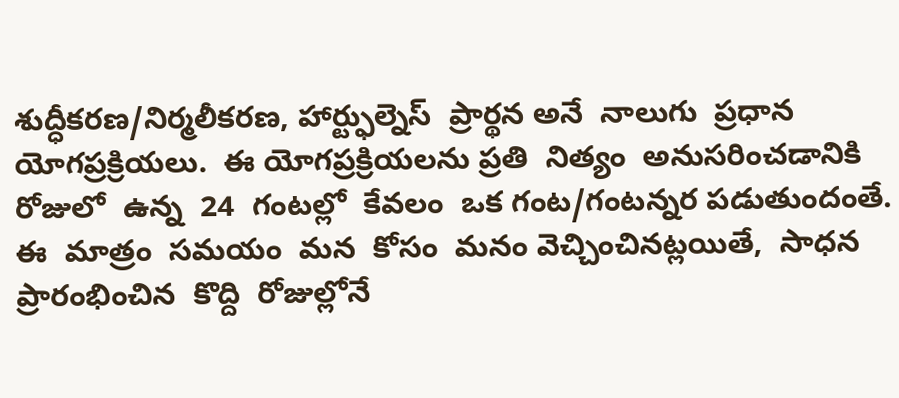శుద్ధీకరణ/నిర్మలీకరణ, హార్ట్ఫుల్నెస్  ప్రార్థన అనే  నాలుగు  ప్రధాన  యోగప్రక్రియలు.  ఈ యోగప్రక్రియలను ప్రతి  నిత్యం  అనుసరించడానికి  రోజులో  ఉన్న  24  గంటల్లో  కేవలం  ఒక గంట/గంటన్నర పడుతుందంతే. ఈ  మాత్రం  సమయం  మన  కోసం  మనం వెచ్చించినట్లయితే,  సాధన  ప్రారంభించిన  కొద్ది  రోజుల్లోనే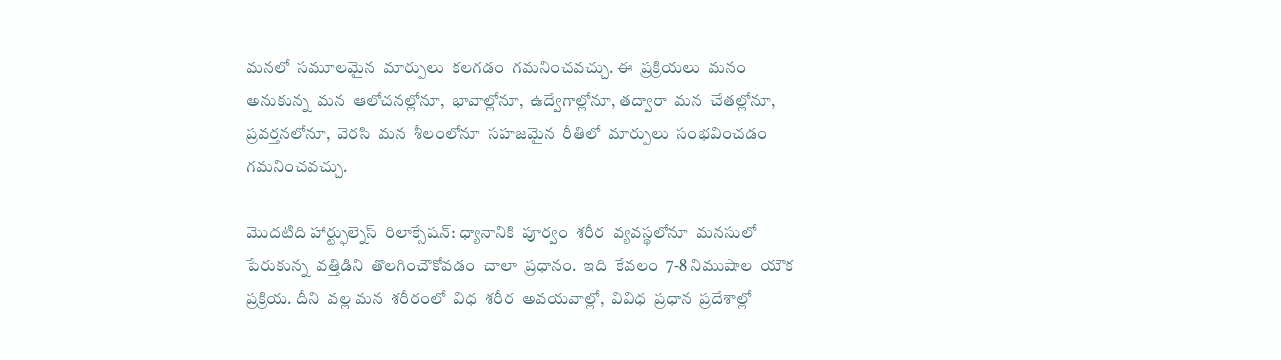మనలో  సమూలమైన  మార్పులు  కలగడం  గమనించవచ్చు. ఈ  ప్రక్రియలు  మనం అనుకున్న  మన  ఆలోచనల్లోనూ,  భావాల్లోనూ,  ఉద్వేగాల్లోనూ, తద్వారా  మన  చేతల్లోనూ,  ప్రవర్తనలోనూ,  వెరసి  మన  శీలంలోనూ  సహజమైన  రీతిలో  మార్పులు  సంభవించడం  గమనించవచ్చు.

మొదటిది హార్ట్ఫుల్నెస్  రిలాక్సేషన్: ధ్యానానికి  పూర్వం  శరీర  వ్యవస్థలోనూ  మనసులో  పేరుకున్న  వత్తిడిని  తొలగించౌకోవడం  చాలా  ప్రధానం.  ఇది  కేవలం  7-8 నిముషాల  యౌక  ప్రక్రియ. దీని  వల్ల మన  శరీరంలో  విధ  శరీర  అవయవాల్లో,  వివిధ  ప్రధాన  ప్రదేశాల్లో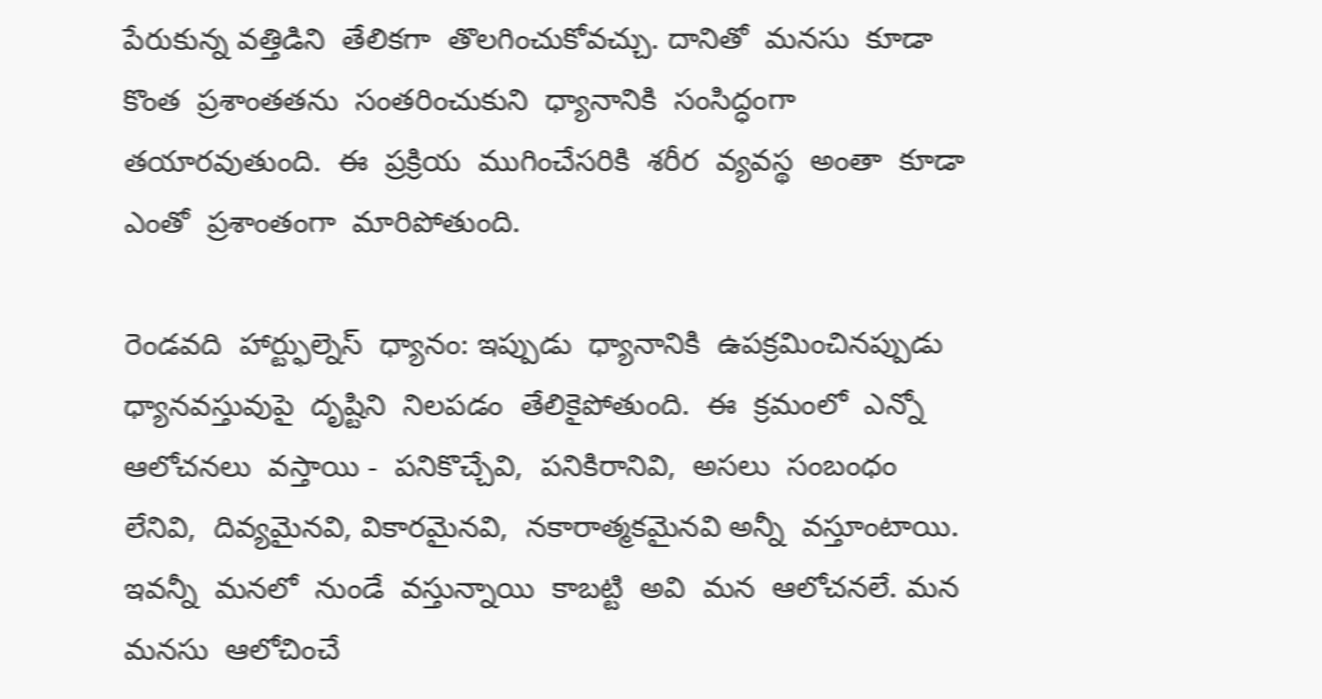పేరుకున్న వత్తిడిని  తేలికగా  తొలగించుకోవచ్చు. దానితో  మనసు  కూడా  కొంత  ప్రశాంతతను  సంతరించుకుని  ధ్యానానికి  సంసిద్ధంగా  తయారవుతుంది.  ఈ  ప్రక్రియ  ముగించేసరికి  శరీర  వ్యవస్థ  అంతా  కూడా  ఎంతో  ప్రశాంతంగా  మారిపోతుంది.

రెండవది  హార్ట్ఫుల్నెస్  ధ్యానం: ఇప్పుడు  ధ్యానానికి  ఉపక్రమించినప్పుడు  ధ్యానవస్తువుపై  దృష్టిని  నిలపడం  తేలికైపోతుంది.  ఈ  క్రమంలో  ఎన్నో  ఆలోచనలు  వస్తాయి -  పనికొచ్చేవి,  పనికిరానివి,  అసలు  సంబంధం  లేనివి,  దివ్యమైనవి, వికారమైనవి,  నకారాత్మకమైనవి అన్నీ  వస్తూంటాయి.  ఇవన్నీ  మనలో  నుండే  వస్తున్నాయి  కాబట్టి  అవి  మన  ఆలోచనలే. మన  మనసు  ఆలోచించే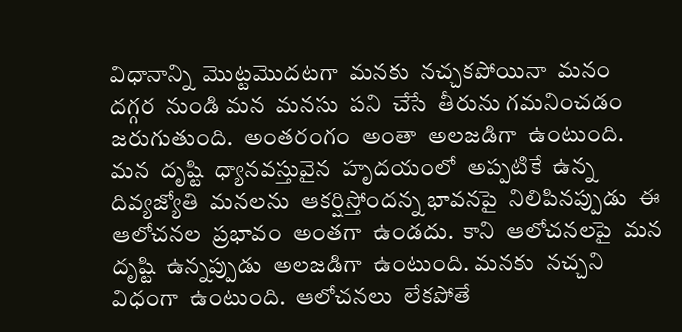విధానాన్ని  మొట్టమొదటగా  మనకు  నచ్చకపోయినా  మనం  దగ్గర  నుండి మన  మనసు  పని  చేసే  తీరును గమనించడం  జరుగుతుంది.  అంతరంగం  అంతా  అలజడిగా  ఉంటుంది. మన  దృష్టి  ధ్యానవస్తువైన  హృదయంలో  అప్పటికే  ఉన్న  దివ్యజ్యోతి  మనలను  ఆకర్షిస్తోందన్న భావనపై  నిలిపినప్పుడు  ఈ  ఆలోచనల  ప్రభావం  అంతగా  ఉండదు.  కాని  ఆలోచనలపై  మన దృష్టి  ఉన్నప్పుడు  అలజడిగా  ఉంటుంది. మనకు  నచ్చని  విధంగా  ఉంటుంది.  ఆలోచనలు  లేకపోతే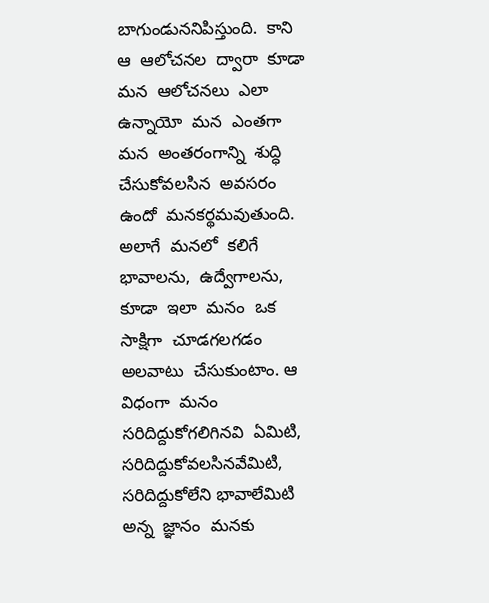బాగుండుననిపిస్తుంది.  కాని  ఆ  ఆలోచనల  ద్వారా  కూడా  మన  ఆలోచనలు  ఎలా  ఉన్నాయో  మన  ఎంతగా  మన  అంతరంగాన్ని  శుద్ధి  చేసుకోవలసిన  అవసరం  ఉందో  మనకర్థమవుతుంది.  అలాగే  మనలో  కలిగే  భావాలను,  ఉద్వేగాలను, కూడా  ఇలా  మనం  ఒక  సాక్షిగా  చూడగలగడం  అలవాటు  చేసుకుంటాం. ఆ  విధంగా  మనం  సరిదిద్దుకోగలిగినవి  ఏమిటి,  సరిదిద్దుకోవలసినవేమిటి,  సరిదిద్దుకోలేని భావాలేమిటి  అన్న  జ్ఞానం  మనకు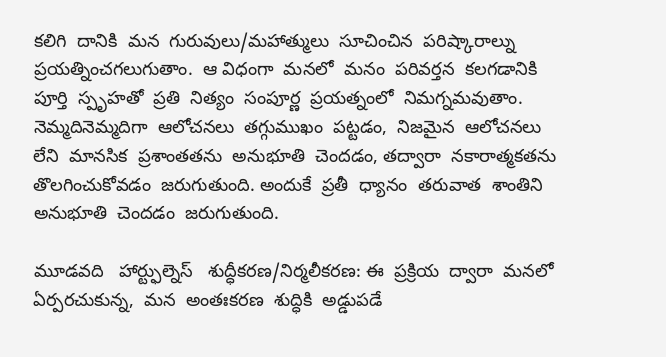కలిగి  దానికి  మన  గురువులు/మహాత్ములు  సూచించిన  పరిష్కారాల్ను  ప్రయత్నించగలుగుతాం.  ఆ విధంగా  మనలో  మనం  పరివర్తన  కలగడానికి  పూర్తి  స్పృహతో  ప్రతి  నిత్యం  సంపూర్ణ  ప్రయత్నంలో  నిమగ్నమవుతాం. నెమ్మదినెమ్మదిగా  ఆలోచనలు  తగ్గుముఖం  పట్టడం,  నిజమైన  ఆలోచనలు  లేని  మానసిక  ప్రశాంతతను  అనుభూతి  చెందడం, తద్వారా  నకారాత్మకతను  తొలగించుకోవడం  జరుగుతుంది. అందుకే  ప్రతీ  ధ్యానం  తరువాత  శాంతిని  అనుభూతి  చెందడం  జరుగుతుంది.

మూడవది   హార్ట్ఫుల్నెస్   శుద్ధీకరణ/నిర్మలీకరణ: ఈ  ప్రక్రియ  ద్వారా  మనలో ఏర్పరచుకున్న,  మన  అంతఃకరణ  శుద్ధికి  అడ్డుపడే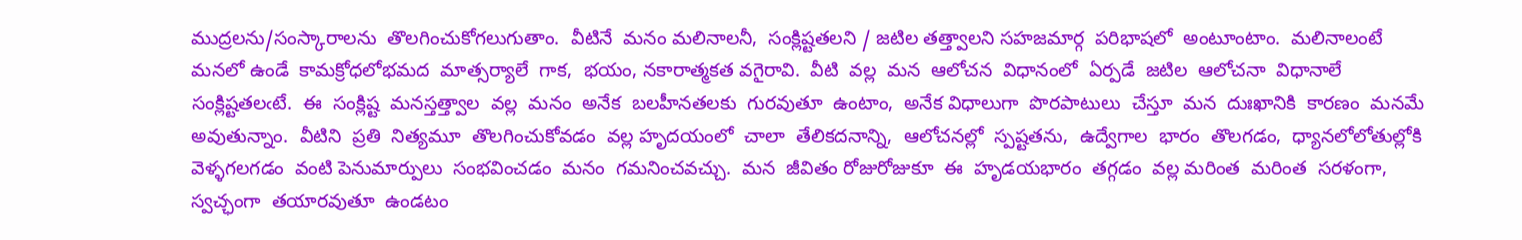ముద్రలను/సంస్కారాలను  తొలగించుకోగలుగుతాం.  వీటినే  మనం మలినాలనీ,  సంక్లిష్టతలని / జటిల తత్త్వాలని సహజమార్గ  పరిభాషలో  అంటూంటాం.  మలినాలంటే  మనలో ఉండే  కామక్రోధలోభమద  మాత్సర్యాలే  గాక,  భయం, నకారాత్మకత వగైరావి.  వీటి  వల్ల  మన  ఆలోచన  విధానంలో  ఏర్పడే  జటిల  ఆలోచనా  విధానాలే  సంక్లిష్టతలఁటే.  ఈ  సంక్లిష్ట  మనస్తత్త్వాల  వల్ల  మనం  అనేక  బలహీనతలకు  గురవుతూ  ఉంటాం,  అనేక విధాలుగా  పొరపాటులు  చేస్తూ  మన  దుఃఖానికి  కారణం  మనమే  అవుతున్నాం.  వీటిని  ప్రతి  నిత్యమూ  తొలగించుకోవడం  వల్ల హృదయంలో  చాలా  తేలికదనాన్ని,  ఆలోచనల్లో  స్పష్టతను,  ఉద్వేగాల  భారం  తొలగడం,  ధ్యానలోలోతుల్లోకి  వెళ్ళగలగడం  వంటి పెనుమార్పులు  సంభవించడం  మనం  గమనించవచ్చు.  మన  జీవితం రోజురోజుకూ  ఈ  హృడయభారం  తగ్గడం  వల్ల మరింత  మరింత  సరళంగా,  స్వచ్ఛంగా  తయారవుతూ  ఉండటం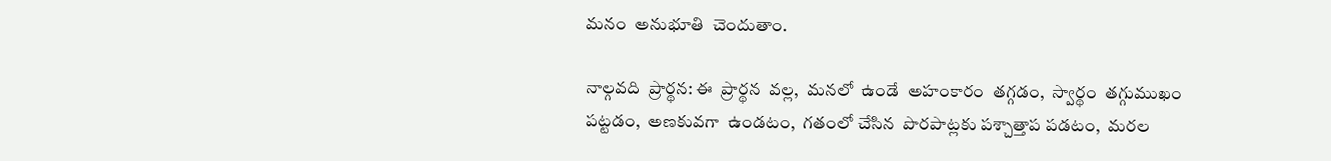మనం  అనుభూతి  చెందుతాం.

నాల్గవది  ప్రార్థన: ఈ  ప్రార్థన  వల్ల,  మనలో  ఉండే  అహంకారం  తగ్గడం,  స్వార్థం  తగ్గుముఖం  పట్టడం,  అణకువగా  ఉండటం,  గతంలో చేసిన  పొరపాట్లకు పశ్చాత్తాప పడటం,  మరల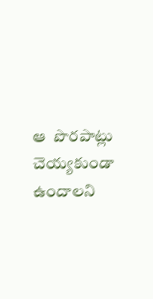ఆ  పొరపాట్లు  చెయ్యకుండా  ఉందాలని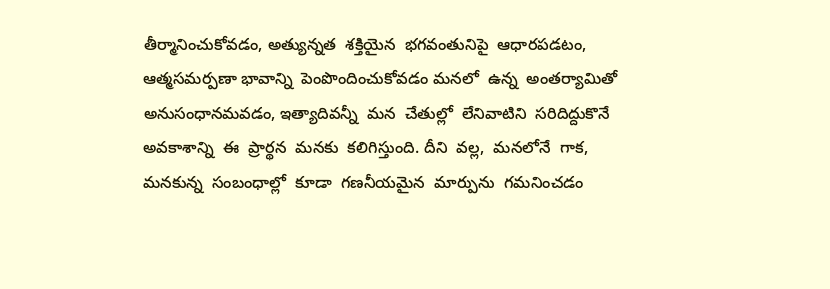తీర్మానించుకోవడం, అత్యున్నత  శక్తియైన  భగవంతునిపై  ఆధారపడటం, ఆత్మసమర్పణా భావాన్ని  పెంపొందించుకోవడం మనలో  ఉన్న  అంతర్యామితో  అనుసంధానమవడం, ఇత్యాదివన్నీ  మన  చేతుల్లో  లేనివాటిని  సరిదిద్దుకొనే  అవకాశాన్ని  ఈ  ప్రార్థన  మనకు  కలిగిస్తుంది. దీని  వల్ల,  మనలోనే  గాక,  మనకున్న  సంబంధాల్లో  కూడా  గణనీయమైన  మార్పును  గమనించడం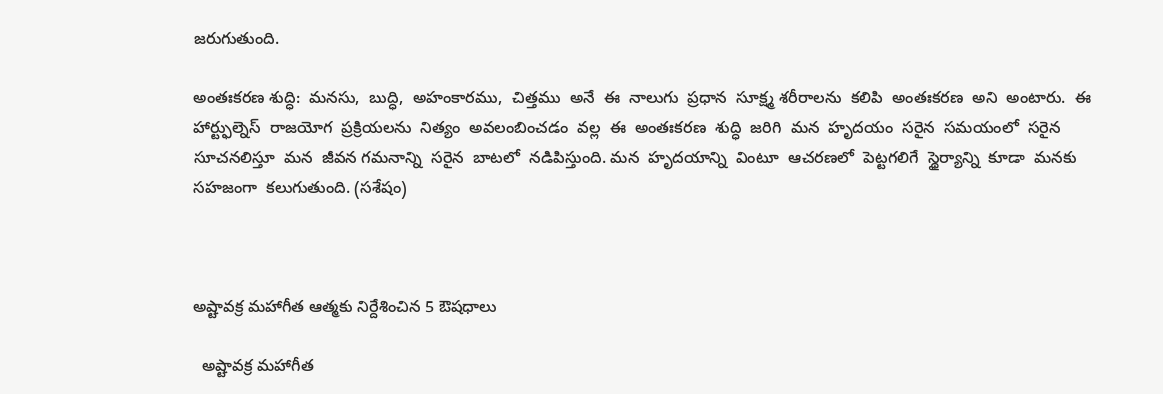జరుగుతుంది.

అంతఃకరణ శుద్ధి:  మనసు,  బుద్ధి,  అహంకారము,  చిత్తము  అనే  ఈ  నాలుగు  ప్రధాన  సూక్ష్మ శరీరాలను  కలిపి  అంతఃకరణ  అని  అంటారు.  ఈ  హార్ట్ఫుల్నెస్  రాజయోగ  ప్రక్రియలను  నిత్యం  అవలంబించడం  వల్ల  ఈ  అంతఃకరణ  శుద్ధి  జరిగి  మన  హృదయం  సరైన  సమయంలో  సరైన  సూచనలిస్తూ  మన  జీవన గమనాన్ని  సరైన  బాటలో  నడిపిస్తుంది. మన  హృదయాన్ని  వింటూ  ఆచరణలో  పెట్టగలిగే  స్థైర్యాన్ని  కూడా  మనకు  సహజంగా  కలుగుతుంది. (సశేషం)



అష్టావక్ర మహాగీత ఆత్మకు నిర్దేశించిన 5 ఔషధాలు

  అష్టావక్ర మహాగీత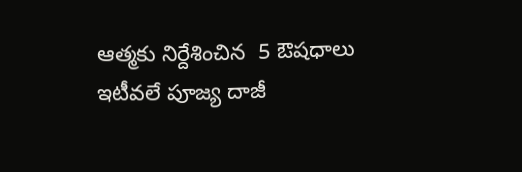ఆత్మకు నిర్దేశించిన  5 ఔషధాలు  ఇటీవలే పూజ్య దాజీ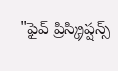"ఫైవ్ ప్రిస్క్రిప్షన్స్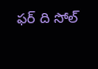ఫర్ ది సోల్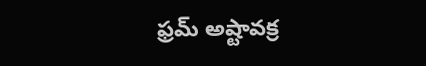ఫ్రమ్ అష్టావక్ర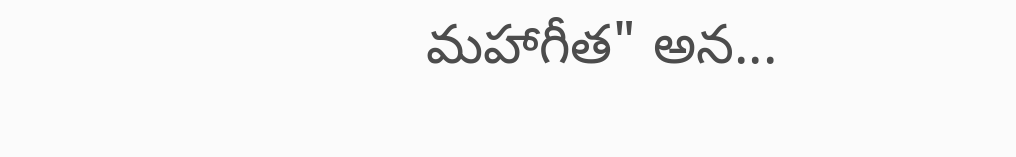మహాగీత" అన...